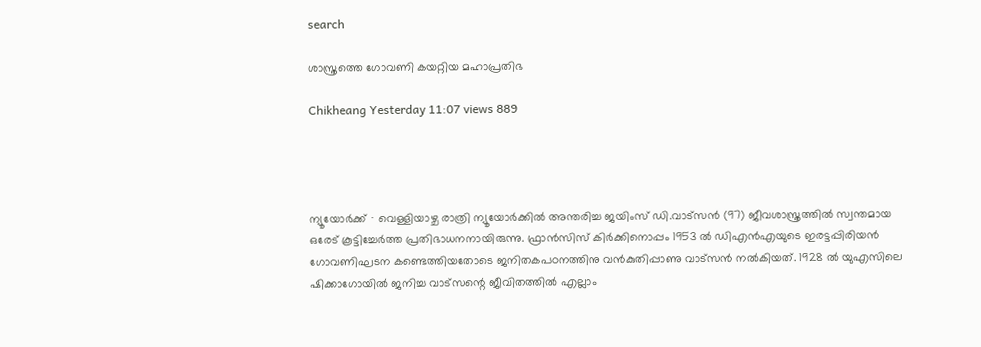search

ശാസ്ത്രത്തെ ഗോവണി കയറ്റിയ മഹാപ്രതിഭ

Chikheang Yesterday 11:07 views 889




ന്യൂയോർക്ക് ∙ വെള്ളിയാഴ്ച രാത്രി ന്യൂയോർക്കിൽ അന്തരിച്ച ജയിംസ് ഡി.വാട്സൻ (97) ജീവശാസ്ത്രത്തിൽ സ്വന്തമായ ഒരേട് കൂട്ടിച്ചേർത്ത പ്രതിഭാധനനായിരുന്നു. ഫ്രാൻസിസ് കിർക്കിനൊപ്പം 1953 ൽ ഡിഎൻഎയുടെ ഇരട്ടപ്പിരിയൻ ഗോവണിഘടന കണ്ടെത്തിയതോടെ ജനിതകപഠനത്തിനു വൻകുതിപ്പാണു വാട്സൻ നൽകിയത്. 1928 ൽ യുഎസിലെ ഷിക്കാഗോയിൽ ജനിച്ച വാട്സന്റെ ജീവിതത്തിൽ എല്ലാം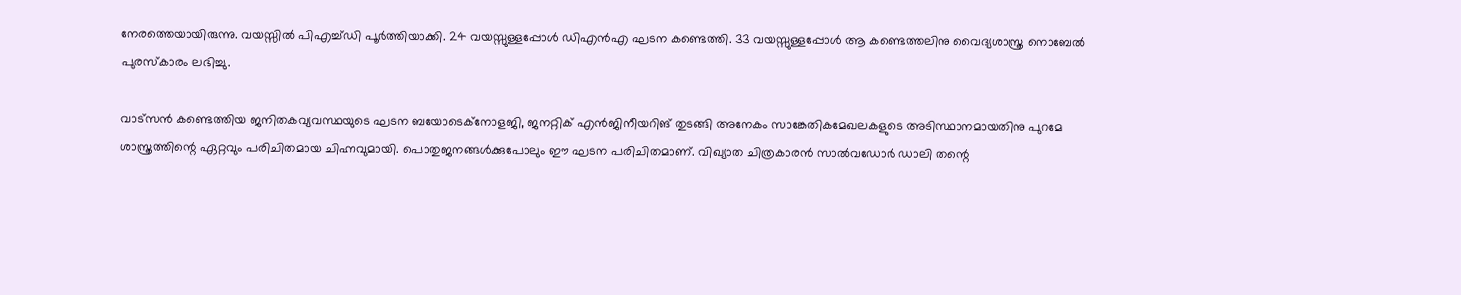നേരത്തെയായിരുന്നു. വയസ്സിൽ പിഎച്ച്ഡി പൂർത്തിയാക്കി. 24 വയസ്സുള്ളപ്പോൾ ഡിഎൻഎ ഘടന കണ്ടെത്തി. 33 വയസ്സുള്ളപ്പോൾ ആ കണ്ടെത്തലിനു വൈദ്യശാസ്ത്ര നൊബേൽ പുരസ്കാരം ലഭിച്ചു.

വാട്സൻ കണ്ടെത്തിയ ജനിതകവ്യവസ്ഥയുടെ ഘടന ബയോടെക്നോളജി, ജനറ്റിക് എൻജിനീയറിങ് തുടങ്ങി അനേകം സാങ്കേതികമേഖലകളുടെ അടിസ്ഥാനമായതിനു പുറമേ ശാസ്ത്രത്തിന്റെ ഏറ്റവും പരിചിതമായ ചിഹ്നവുമായി. പൊതുജനങ്ങൾക്കുപോലും ഈ ഘടന പരിചിതമാണ്. വിഖ്യാത ചിത്രകാരൻ സാൽവഡോർ ഡാലി തന്റെ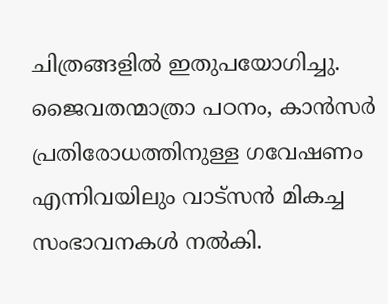ചിത്രങ്ങളിൽ ഇതുപയോഗിച്ചു. ജൈവതന്മാത്രാ പഠനം, കാൻസർ പ്രതിരോധത്തിനുള്ള ഗവേഷണം എന്നിവയിലും വാട്സൻ മികച്ച സംഭാവനകൾ നൽകി.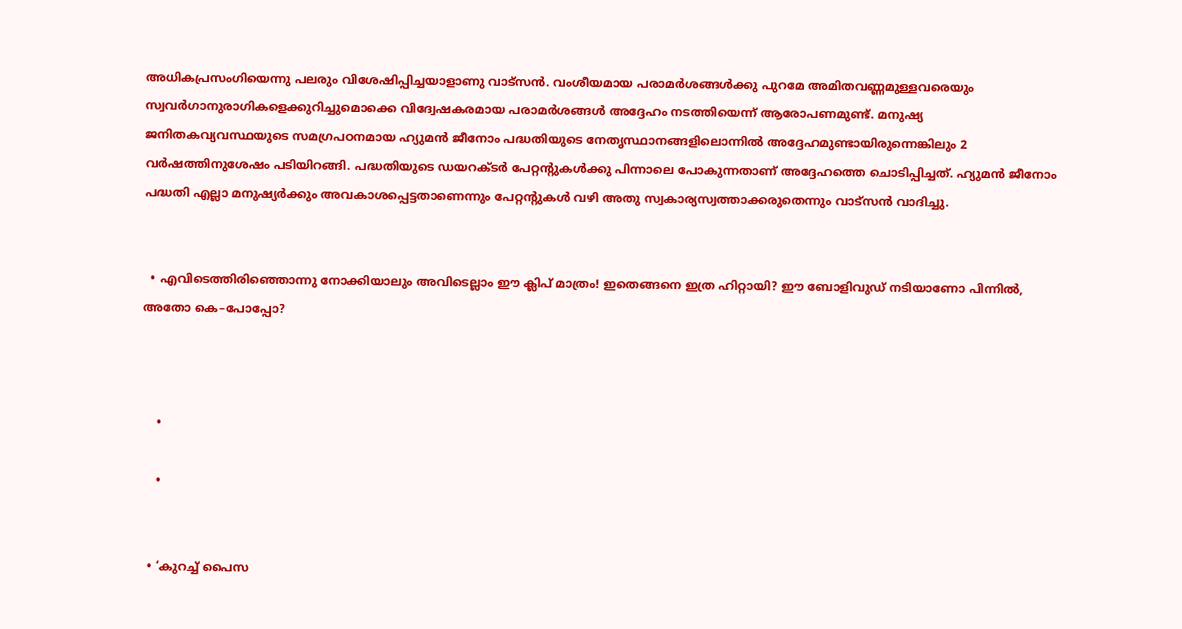അധികപ്രസംഗിയെന്നു പലരും വിശേഷിപ്പിച്ചയാളാണു വാട്സൻ. വംശീയമായ പരാമർശങ്ങൾക്കു പുറമേ അമിതവണ്ണമുള്ളവരെയും സ്വവർഗാനുരാഗികളെക്കുറിച്ചുമൊക്കെ വിദ്വേഷകരമായ പരാമർശങ്ങൾ അദ്ദേഹം നടത്തിയെന്ന് ആരോപണമുണ്ട്. മനുഷ്യ ജനിതകവ്യവസ്ഥയുടെ സമഗ്രപഠനമായ ഹ്യുമൻ ജീനോം പദ്ധതിയുടെ നേതൃസ്ഥാനങ്ങളിലൊന്നിൽ അദ്ദേഹമുണ്ടായിരുന്നെങ്കിലും 2 വർഷത്തിനുശേഷം പടിയിറങ്ങി. പദ്ധതിയുടെ ഡയറക്ടർ പേറ്റന്റുകൾക്കു പിന്നാലെ പോകുന്നതാണ് അദ്ദേഹത്തെ ചൊടിപ്പിച്ചത്. ഹ്യുമൻ ജീനോം പദ്ധതി എല്ലാ മനുഷ്യർക്കും അവകാശപ്പെട്ടതാണെന്നും പേറ്റന്റുകൾ വഴി അതു സ്വകാര്യസ്വത്താക്കരുതെന്നും വാട്സൻ വാദിച്ചു.


  • എവിടെത്തിരിഞ്ഞൊന്നു നോക്കിയാലും അവിടെല്ലാം ഈ ക്ലിപ് മാത്രം! ഇതെങ്ങനെ ഇത്ര ഹിറ്റായി? ഈ ബോളിവുഡ് നടിയാണോ പിന്നിൽ, അതോ കെ–പോപ്പോ?



    •

    •


  • ‘കുറച്ച് പൈസ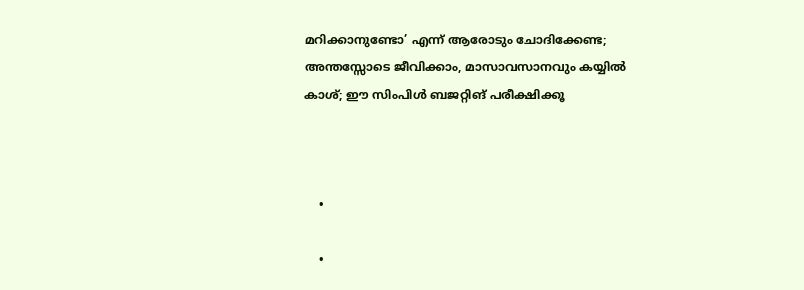മറിക്കാനുണ്ടോ’ എന്ന് ആരോടും ചോദിക്കേണ്ട; അന്തസ്സോടെ ജീവിക്കാം, മാസാവസാനവും കയ്യിൽ കാശ്; ഈ സിംപിൾ ബജറ്റിങ് പരീക്ഷിക്കൂ



    •

    •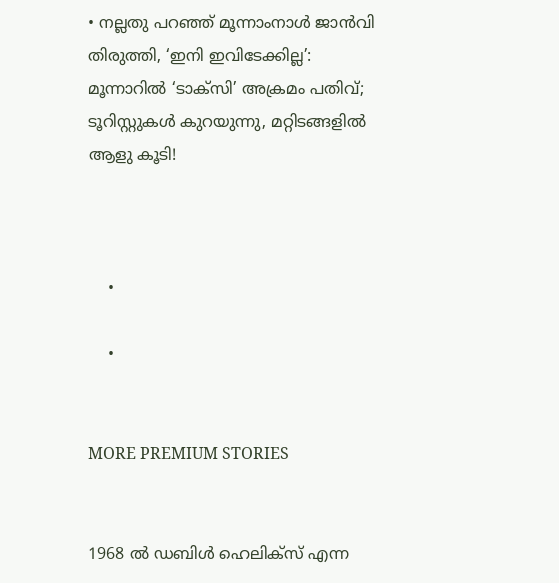• നല്ലതു പറഞ്ഞ് മൂന്നാംനാൾ ജാൻവി തിരുത്തി, ‘ഇനി ഇവിടേക്കില്ല’: മൂന്നാറിൽ ‘ടാക്സി’ അക്രമം പതിവ്; ടൂറിസ്റ്റുകൾ കുറയുന്നു, മറ്റിടങ്ങളിൽ ആളു കൂടി!



    •

    •


MORE PREMIUM STORIES


1968 ൽ ഡബിൾ ഹെലിക്സ് എന്ന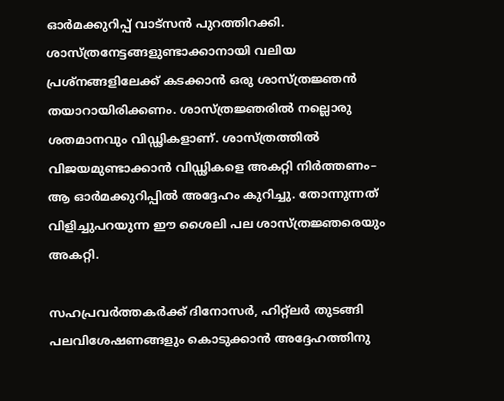ഓർമക്കുറിപ്പ് വാട്സൻ പുറത്തിറക്കി. ശാസ്ത്രനേട്ടങ്ങളുണ്ടാക്കാനായി വലിയ പ്രശ്നങ്ങളിലേക്ക് കടക്കാൻ ഒരു ശാസ്ത്രജ്ഞൻ തയാറായിരിക്കണം. ശാസ്ത്രജ്ഞരിൽ നല്ലൊരു ശതമാനവും വിഡ്ഢികളാണ്. ശാസ്ത്രത്തിൽ വിജയമുണ്ടാക്കാൻ വിഡ്ഢികളെ അകറ്റി നിർത്തണം– ആ ഓർമക്കുറിപ്പിൽ അദ്ദേഹം കുറിച്ചു. തോന്നുന്നത് വിളിച്ചുപറയുന്ന ഈ ശൈലി പല ശാസ്ത്രജ്ഞരെയും അകറ്റി.

സഹപ്രവർത്തകർക്ക് ദിനോസർ, ഹിറ്റ്ലർ തുടങ്ങി പലവിശേഷണങ്ങളും കൊടുക്കാൻ അദ്ദേഹത്തിനു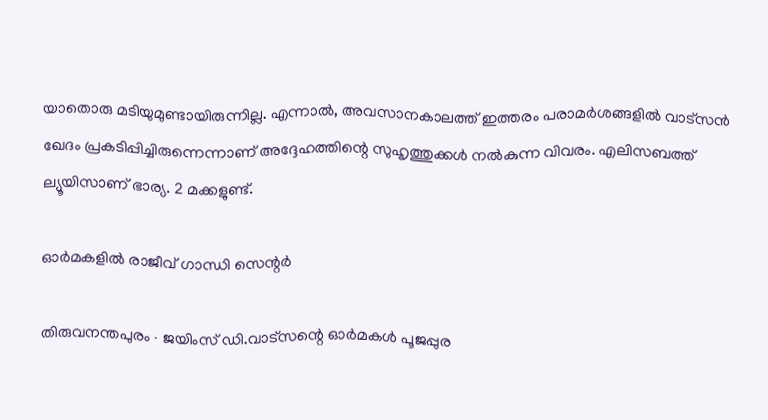യാതൊരു മടിയുമുണ്ടായിരുന്നില്ല. എന്നാൽ, അവസാനകാലത്ത് ഇത്തരം പരാമർശങ്ങളിൽ വാട്സൻ ഖേദം പ്രകടിപ്പിച്ചിരുന്നെന്നാണ് അദ്ദേഹത്തിന്റെ സുഹൃത്തുക്കൾ നൽകുന്ന വിവരം. എലിസബത്ത് ല്യൂയിസാണ് ഭാര്യ. 2 മക്കളുണ്ട്.

ഓർമകളിൽ രാജീവ് ഗാന്ധി സെന്റർ

തിരുവനന്തപുരം ∙ ജയിംസ് ഡി.വാട്സന്റെ ഓർമകൾ പൂജപ്പുര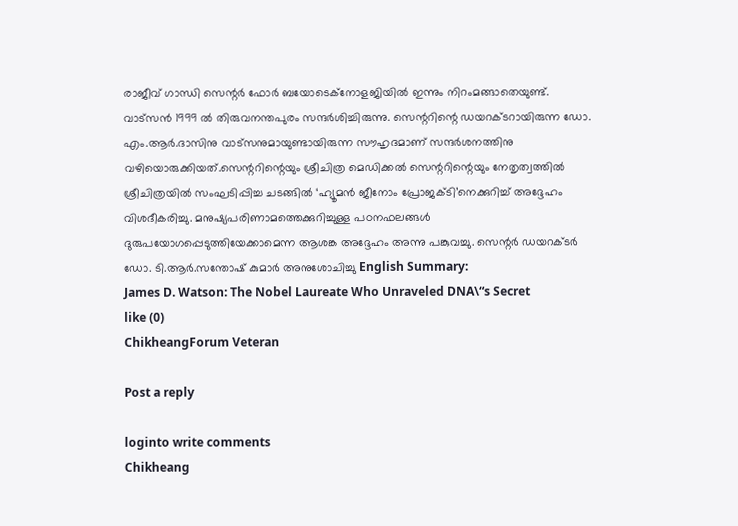രാജീവ് ഗാന്ധി സെന്റർ ഫോർ ബയോടെക്നോളജിയിൽ ഇന്നും നിറംമങ്ങാതെയുണ്ട്. വാട്സൻ 1999 ൽ തിരുവനന്തപുരം സന്ദർശിച്ചിരുന്നു. സെന്ററിന്റെ ഡയറക്ടറായിരുന്ന ഡോ. എം.ആർ.ദാസിനു വാട്സനുമായുണ്ടായിരുന്ന സൗഹൃദമാണ് സന്ദർശനത്തിനു വഴിയൊരുക്കിയത്.സെന്ററിന്റെയും ശ്രീചിത്ര മെഡിക്കൽ സെന്ററിന്റെയും നേതൃത്വത്തിൽ ശ്രീചിത്രയിൽ സംഘടിപ്പിച്ച ചടങ്ങിൽ ‘ഹ്യൂമൻ ജീനോം പ്രോജക്ടി’നെക്കുറിച്ച് അദ്ദേഹം വിശദീകരിച്ചു. മനുഷ്യപരിണാമത്തെക്കുറിച്ചുള്ള പഠനഫലങ്ങൾ ദുരുപയോഗപ്പെടുത്തിയേക്കാമെന്ന ആശങ്ക അദ്ദേഹം അന്നു പങ്കുവച്ചു. സെന്റർ ഡയറക്ടർ ഡോ. ടി.ആർ.സന്തോഷ് കുമാർ അനുശോചിച്ചു English Summary:
James D. Watson: The Nobel Laureate Who Unraveled DNA\“s Secret
like (0)
ChikheangForum Veteran

Post a reply

loginto write comments
Chikheang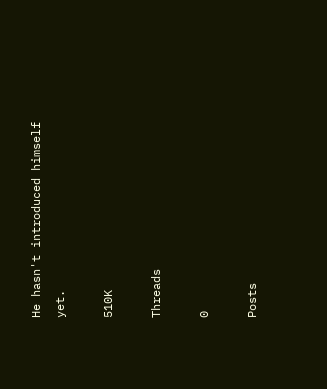He hasn't introduced himself yet.

510K

Threads

0

Posts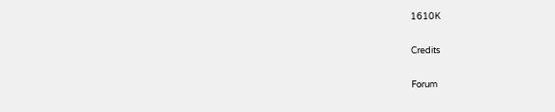1610K

Credits

Forum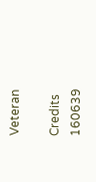Veteran

Credits
160639